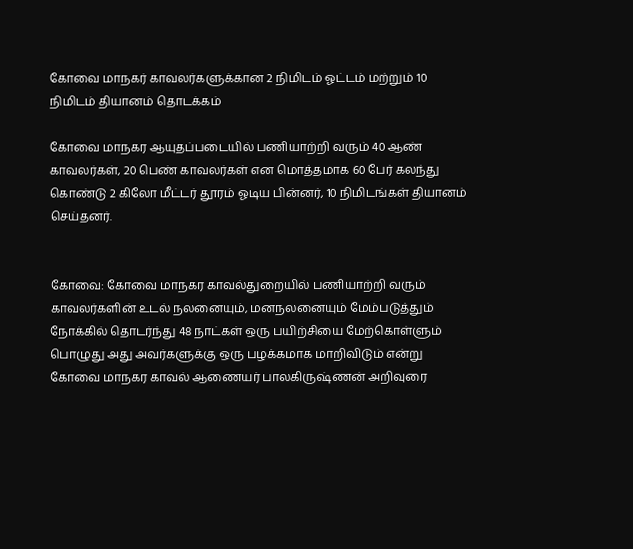கோவை மாநகர் காவலர்களுக்கான 2 நிமிடம் ஓட்டம் மற்றும் 10 நிமிடம் தியானம் தொடக்கம்

கோவை மாநகர ஆயுதப்படையில் பணியாற்றி வரும் 40 ஆண் காவலர்கள், 20 பெண் காவலர்கள் என மொத்தமாக 60 பேர் கலந்து கொண்டு 2 கிலோ மீட்டர் தூரம் ஓடிய பின்னர், 10 நிமிடங்கள் தியானம் செய்தனர்.


கோவை: கோவை மாநகர காவல்துறையில் பணியாற்றி வரும் காவலர்களின் உடல் நலனையும், மனநலனையும் மேம்படுத்தும் நோக்கில் தொடர்ந்து 48 நாட்கள் ஒரு பயிற்சியை மேற்கொள்ளும் பொழுது அது அவர்களுக்கு ஒரு பழக்கமாக மாறிவிடும் என்று கோவை மாநகர காவல் ஆணையர் பாலகிருஷ்ணன் அறிவுரை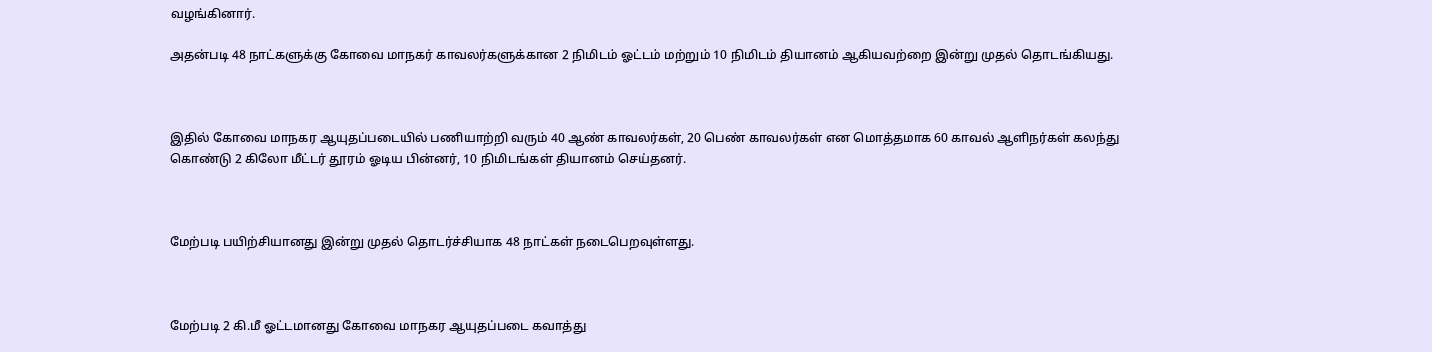வழங்கினார்.

அதன்படி 48 நாட்களுக்கு கோவை மாநகர் காவலர்களுக்கான 2 நிமிடம் ஓட்டம் மற்றும் 10 நிமிடம் தியானம் ஆகியவற்றை இன்று முதல் தொடங்கியது.



இதில் கோவை மாநகர ஆயுதப்படையில் பணியாற்றி வரும் 40 ஆண் காவலர்கள், 20 பெண் காவலர்கள் என மொத்தமாக 60 காவல் ஆளிநர்கள் கலந்து கொண்டு 2 கிலோ மீட்டர் தூரம் ஓடிய பின்னர், 10 நிமிடங்கள் தியானம் செய்தனர்.



மேற்படி பயிற்சியானது இன்று முதல் தொடர்ச்சியாக 48 நாட்கள் நடைபெறவுள்ளது.



மேற்படி 2 கி.மீ ஓட்டமானது கோவை மாநகர ஆயுதப்படை கவாத்து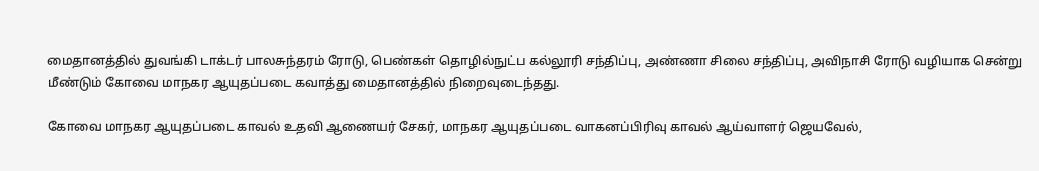மைதானத்தில் துவங்கி டாக்டர் பாலசுந்தரம் ரோடு, பெண்கள் தொழில்நுட்ப கல்லூரி சந்திப்பு, அண்ணா சிலை சந்திப்பு, அவிநாசி ரோடு வழியாக சென்று மீண்டும் கோவை மாநகர ஆயுதப்படை கவாத்து மைதானத்தில் நிறைவுடைந்தது.

கோவை மாநகர ஆயுதப்படை காவல் உதவி ஆணையர் சேகர், மாநகர ஆயுதப்படை வாகனப்பிரிவு காவல் ஆய்வாளர் ஜெயவேல்,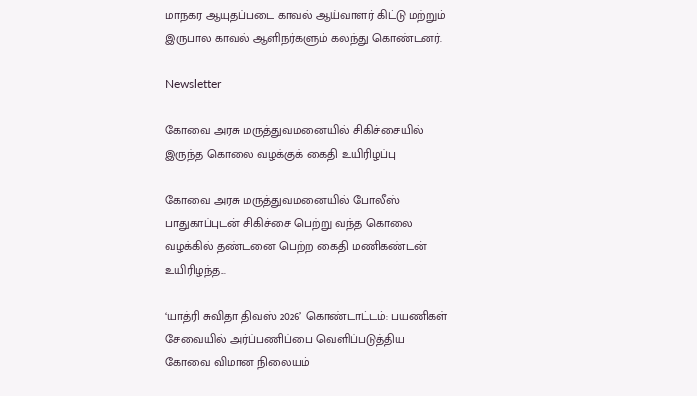மாநகர ஆயுதப்படை காவல் ஆய்வாளர் கிட்டு மற்றும் இருபால காவல் ஆளிநர்களும் கலந்து கொண்டனர்.

Newsletter

கோவை அரசு மருத்துவமனையில் சிகிச்சையில் இருந்த கொலை வழக்குக் கைதி உயிரிழப்பு

கோவை அரசு மருத்துவமனையில் போலீஸ் பாதுகாப்புடன் சிகிச்சை பெற்று வந்த கொலை வழக்கில் தண்டனை பெற்ற கைதி மணிகண்டன் உயிரிழந்த...

‘யாத்ரி சுவிதா திவஸ் 2026’ கொண்டாட்டம்: பயணிகள் சேவையில் அர்ப்பணிப்பை வெளிப்படுத்திய கோவை விமான நிலையம்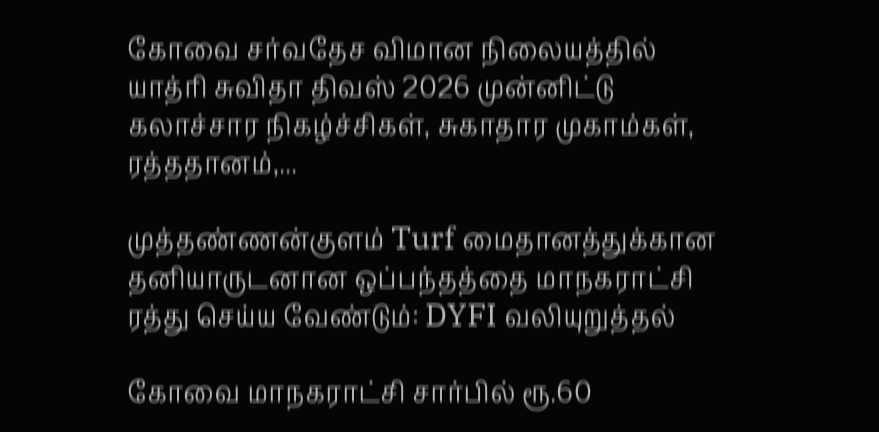கோவை சர்வதேச விமான நிலையத்தில் யாத்ரி சுவிதா திவஸ் 2026 முன்னிட்டு கலாச்சார நிகழ்ச்சிகள், சுகாதார முகாம்கள், ரத்ததானம்,...

முத்தண்ணன்குளம் Turf மைதானத்துக்கான தனியாருடனான ஒப்பந்தத்தை மாநகராட்சி ரத்து செய்ய வேண்டும்: DYFI வலியுறுத்தல்

கோவை மாநகராட்சி சார்பில் ரூ.60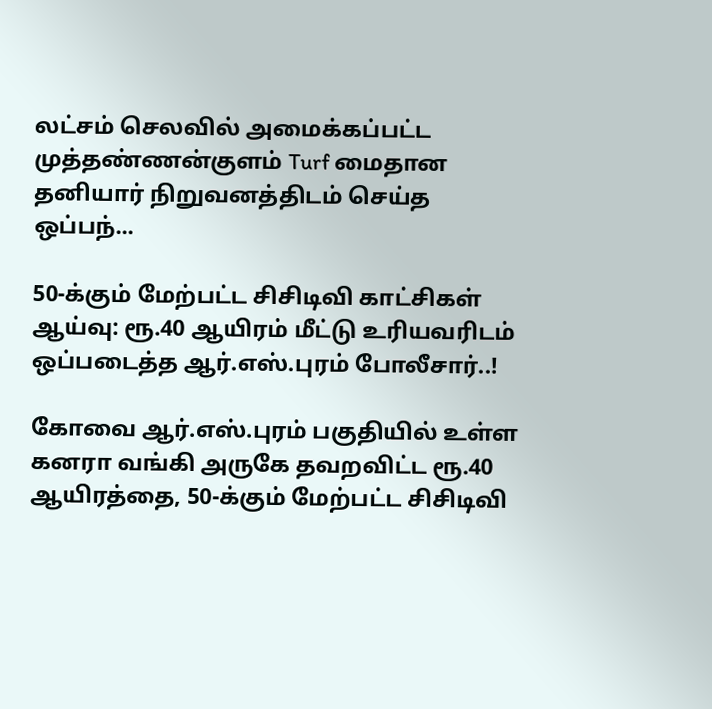லட்சம் செலவில் அமைக்கப்பட்ட முத்தண்ணன்குளம் Turf மைதான தனியார் நிறுவனத்திடம் செய்த ஒப்பந்...

50-க்கும் மேற்பட்ட சிசிடிவி காட்சிகள் ஆய்வு: ரூ.40 ஆயிரம் மீட்டு உரியவரிடம் ஒப்படைத்த ஆர்.எஸ்.புரம் போலீசார்..!

கோவை ஆர்.எஸ்.புரம் பகுதியில் உள்ள கனரா வங்கி அருகே தவறவிட்ட ரூ.40 ஆயிரத்தை, 50-க்கும் மேற்பட்ட சிசிடிவி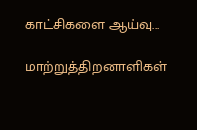காட்சிகளை ஆய்வு...

மாற்றுத்திறனாளிகள்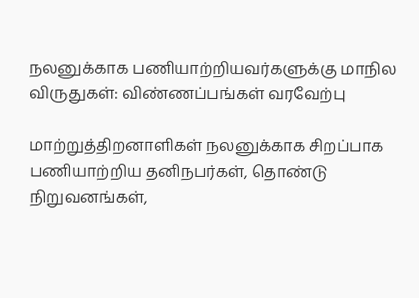நலனுக்காக பணியாற்றியவர்களுக்கு மாநில விருதுகள்: விண்ணப்பங்கள் வரவேற்பு

மாற்றுத்திறனாளிகள் நலனுக்காக சிறப்பாக பணியாற்றிய தனிநபர்கள், தொண்டு நிறுவனங்கள்,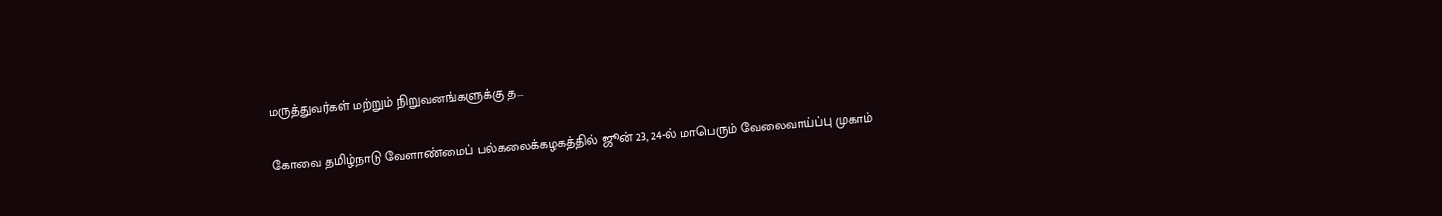மருத்துவர்கள் மற்றும் நிறுவனங்களுக்கு த...

கோவை தமிழ்நாடு வேளாண்மைப் பல்கலைக்கழகத்தில் ஜூன் 23, 24-ல் மாபெரும் வேலைவாய்ப்பு முகாம்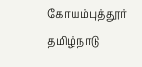கோயம்புத்தூர் தமிழ்நாடு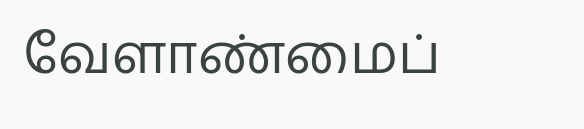வேளாண்மைப்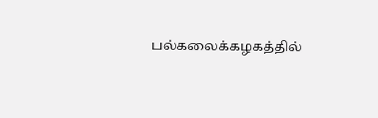பல்கலைக்கழகத்தில்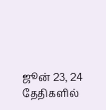ஜூன் 23, 24 தேதிகளில்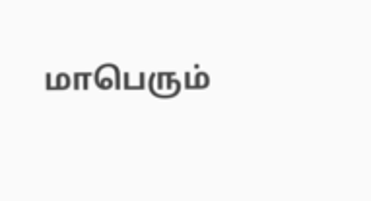மாபெரும்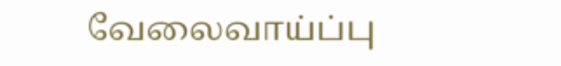வேலைவாய்ப்பு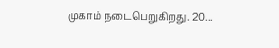முகாம் நடைபெறுகிறது. 20...